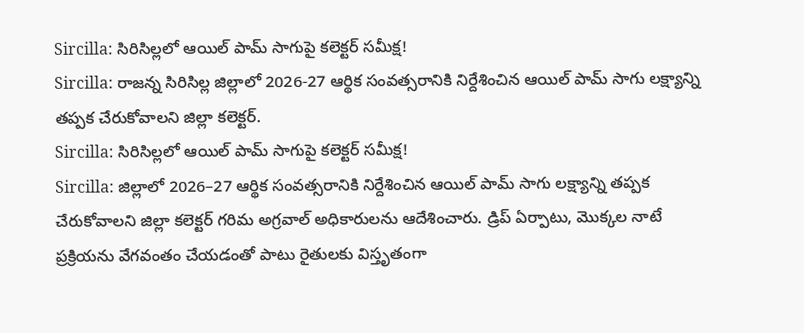Sircilla: సిరిసిల్లలో ఆయిల్ పామ్ సాగుపై కలెక్టర్ సమీక్ష!
Sircilla: రాజన్న సిరిసిల్ల జిల్లాలో 2026-27 ఆర్థిక సంవత్సరానికి నిర్దేశించిన ఆయిల్ పామ్ సాగు లక్ష్యాన్ని తప్పక చేరుకోవాలని జిల్లా కలెక్టర్.
Sircilla: సిరిసిల్లలో ఆయిల్ పామ్ సాగుపై కలెక్టర్ సమీక్ష!
Sircilla: జిల్లాలో 2026–27 ఆర్థిక సంవత్సరానికి నిర్దేశించిన ఆయిల్ పామ్ సాగు లక్ష్యాన్ని తప్పక చేరుకోవాలని జిల్లా కలెక్టర్ గరిమ అగ్రవాల్ అధికారులను ఆదేశించారు. డ్రిప్ ఏర్పాటు, మొక్కల నాటే ప్రక్రియను వేగవంతం చేయడంతో పాటు రైతులకు విస్తృతంగా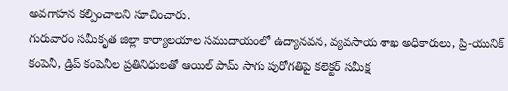అవగాహన కల్పించాలని సూచించారు.
గురువారం సమీకృత జిల్లా కార్యాలయాల సముదాయంలో ఉద్యానవన, వ్యవసాయ శాఖ అధికారులు, ప్రి-యునిక్ కంపెనీ, డ్రిప్ కంపెనీల ప్రతినిధులతో ఆయిల్ పామ్ సాగు పురోగతిపై కలెక్టర్ సమీక్ష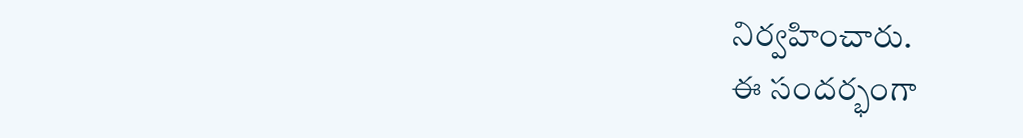నిర్వహించారు.
ఈ సందర్భంగా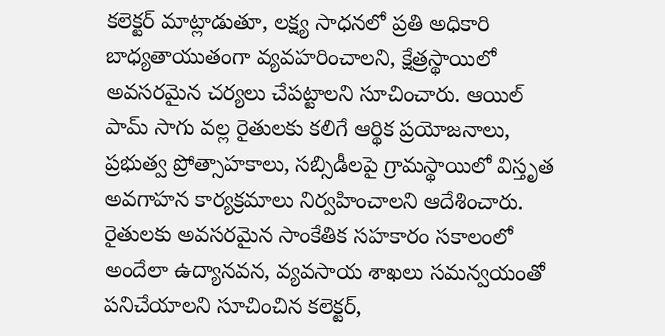కలెక్టర్ మాట్లాడుతూ, లక్ష్య సాధనలో ప్రతి అధికారి బాధ్యతాయుతంగా వ్యవహరించాలని, క్షేత్రస్థాయిలో అవసరమైన చర్యలు చేపట్టాలని సూచించారు. ఆయిల్ పామ్ సాగు వల్ల రైతులకు కలిగే ఆర్థిక ప్రయోజనాలు, ప్రభుత్వ ప్రోత్సాహకాలు, సబ్సిడీలపై గ్రామస్థాయిలో విస్తృత అవగాహన కార్యక్రమాలు నిర్వహించాలని ఆదేశించారు.
రైతులకు అవసరమైన సాంకేతిక సహకారం సకాలంలో అందేలా ఉద్యానవన, వ్యవసాయ శాఖలు సమన్వయంతో పనిచేయాలని సూచించిన కలెక్టర్,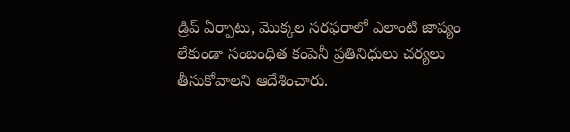డ్రిప్ ఏర్పాటు, మొక్కల సరఫరాలో ఎలాంటి జాప్యం లేకుండా సంబంధిత కంపెనీ ప్రతినిధులు చర్యలు తీసుకోవాలని ఆదేశించారు.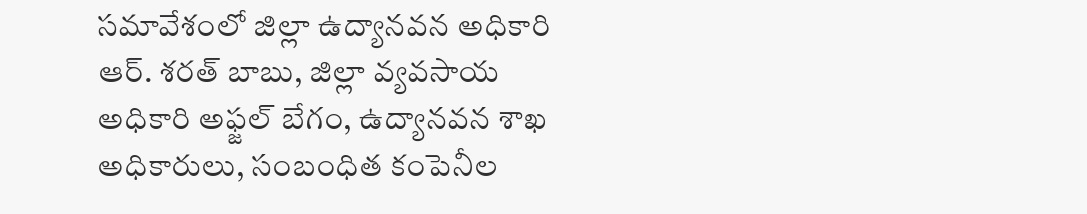సమావేశంలో జిల్లా ఉద్యానవన అధికారి ఆర్. శరత్ బాబు, జిల్లా వ్యవసాయ అధికారి అఫ్జల్ బేగం, ఉద్యానవన శాఖ అధికారులు, సంబంధిత కంపెనీల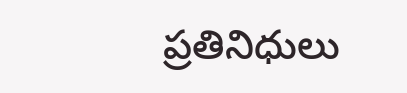ప్రతినిధులు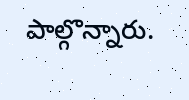పాల్గొన్నారు.